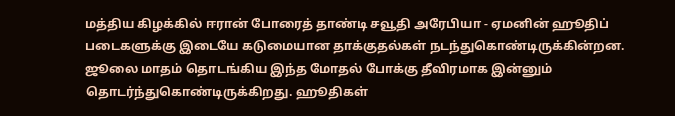மத்திய கிழக்கில் ஈரான் போரைத் தாண்டி சவூதி அரேபியா - ஏமனின் ஹூதிப் படைகளுக்கு இடையே கடுமையான தாக்குதல்கள் நடந்துகொண்டிருக்கின்றன. ஜூலை மாதம் தொடங்கிய இந்த மோதல் போக்கு தீவிரமாக இன்னும் தொடர்ந்துகொண்டிருக்கிறது. ஹூதிகள்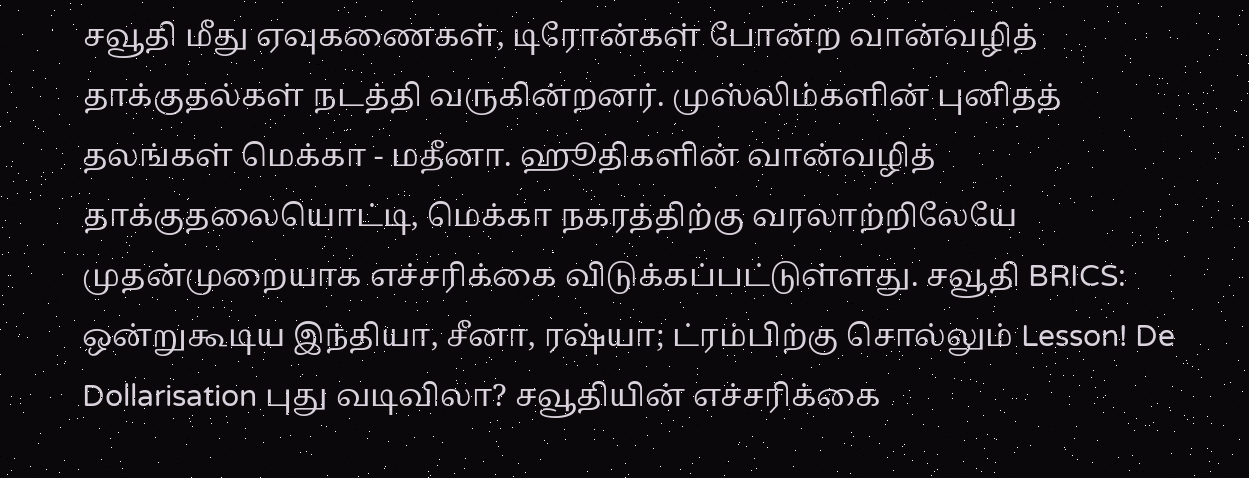சவூதி மீது ஏவுகணைகள், டிரோன்கள் போன்ற வான்வழித் தாக்குதல்கள் நடத்தி வருகின்றனர். முஸ்லிம்களின் புனிதத் தலங்கள் மெக்கா - மதீனா. ஹூதிகளின் வான்வழித் தாக்குதலையொட்டி, மெக்கா நகரத்திற்கு வரலாற்றிலேயே முதன்முறையாக எச்சரிக்கை விடுக்கப்பட்டுள்ளது. சவூதி BRICS: ஒன்றுகூடிய இந்தியா, சீனா, ரஷ்யா; ட்ரம்பிற்கு சொல்லும் Lesson! De Dollarisation புது வடிவிலா? சவூதியின் எச்சரிக்கை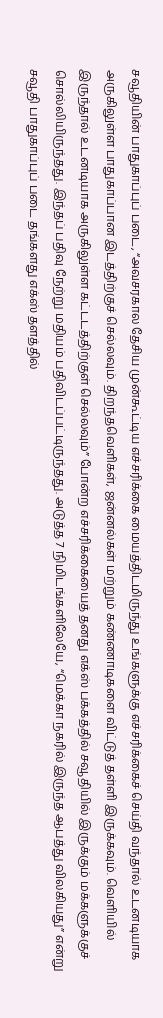சவூதியின் பாதுகாப்புப் படை, “அவசரகால தேசிய முன்கூட்டிய எச்சரிக்கை மையத்திடமிருந்து உங்களுக்கு எச்சரிக்கைச் செய்தி வந்தால் உடனடியாக அருகிலுள்ள பாதுகாப்பான இடத்திற்குச் செல்லவும். திறந்தவெளிகள், ஜன்னல்கள் மற்றும் கண்ணாடிகளை விட்டுத் தள்ளி இருக்கவும். வெளியில் இருந்தால் உடனடியாக அருகிலுள்ள கட்டடத்திற்குள் செல்லவும்” போன்ற எச்சரிக்கையைத் தனது எக்ஸ் பக்கத்தில் சவூதியில் இருக்கும் மக்களுக்குச் சொல்லியிருந்தது. இந்தப் பதிவு நேற்று மதியம் பதிவிடப்பட்டிருந்தது. அடுத்த 7 நிமிடங்களிலேயே, “மெக்கா நகரில் இருந்த ஆபத்து விலகியது” என்று சவூதி பாதுகாப்புப் படை தங்களது எக்ஸ் தளத்தில்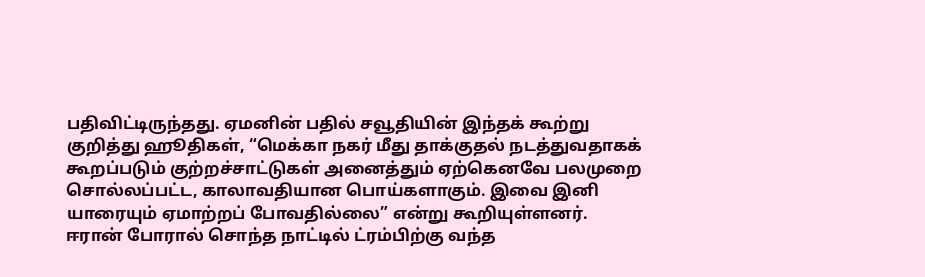பதிவிட்டிருந்தது. ஏமனின் பதில் சவூதியின் இந்தக் கூற்று குறித்து ஹூதிகள், “மெக்கா நகர் மீது தாக்குதல் நடத்துவதாகக் கூறப்படும் குற்றச்சாட்டுகள் அனைத்தும் ஏற்கெனவே பலமுறை சொல்லப்பட்ட, காலாவதியான பொய்களாகும். இவை இனி யாரையும் ஏமாற்றப் போவதில்லை” என்று கூறியுள்ளனர். ஈரான் போரால் சொந்த நாட்டில் ட்ரம்பிற்கு வந்த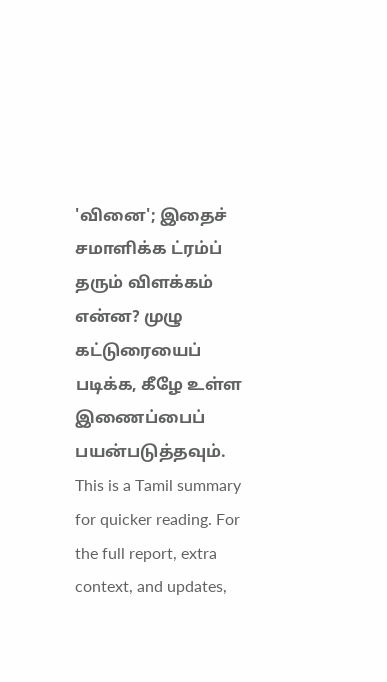'வினை'; இதைச் சமாளிக்க ட்ரம்ப் தரும் விளக்கம் என்ன? முழு கட்டுரையைப் படிக்க, கீழே உள்ள இணைப்பைப் பயன்படுத்தவும்.
This is a Tamil summary for quicker reading. For the full report, extra context, and updates,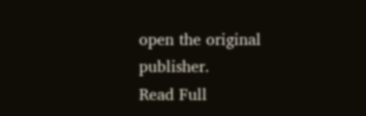open the original publisher.
Read Full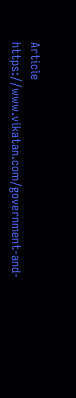Article
https://www.vikatan.com/government-and-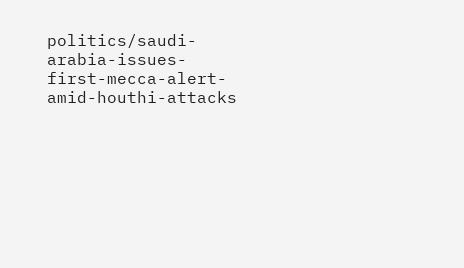politics/saudi-arabia-issues-first-mecca-alert-amid-houthi-attacks